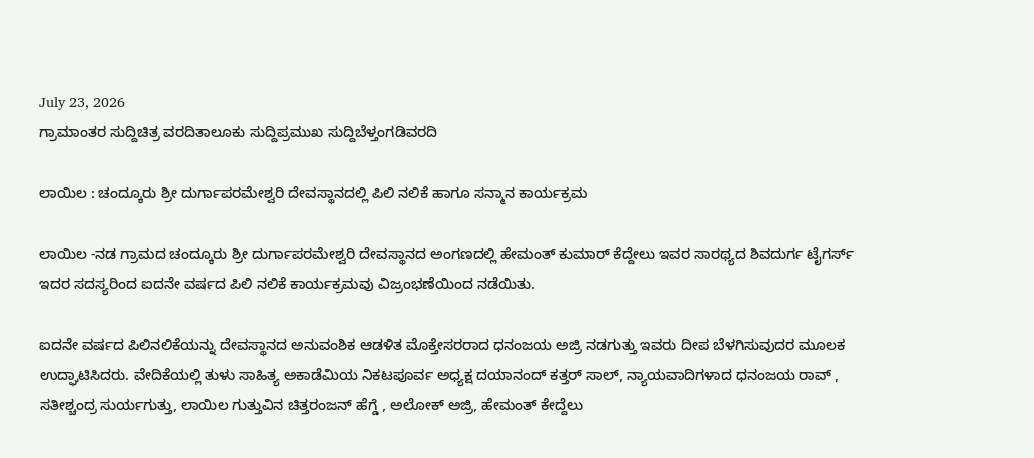July 23, 2026
ಗ್ರಾಮಾಂತರ ಸುದ್ದಿಚಿತ್ರ ವರದಿತಾಲೂಕು ಸುದ್ದಿಪ್ರಮುಖ ಸುದ್ದಿಬೆಳ್ತಂಗಡಿವರದಿ

ಲಾಯಿಲ : ಚಂದ್ಕೂರು ಶ್ರೀ ದುರ್ಗಾಪರಮೇಶ್ವರಿ ದೇವಸ್ಥಾನದಲ್ಲಿ ಪಿಲಿ ನಲಿಕೆ ಹಾಗೂ ಸನ್ಮಾನ ಕಾರ್ಯಕ್ರಮ

ಲಾಯಿಲ -ನಡ ಗ್ರಾಮದ ಚಂದ್ಕೂರು ಶ್ರೀ ದುರ್ಗಾಪರಮೇಶ್ವರಿ ದೇವಸ್ಥಾನದ ಅಂಗಣದಲ್ಲಿ ಹೇಮಂತ್ ಕುಮಾರ್ ಕೆದ್ದೇಲು ಇವರ ಸಾರಥ್ಯದ ಶಿವದುರ್ಗ ಟೈಗರ್ಸ್ ಇದರ ಸದಸ್ಯರಿಂದ ಐದನೇ ವರ್ಷದ ಪಿಲಿ ನಲಿಕೆ ಕಾರ್ಯಕ್ರಮವು ವಿಜ್ರಂಭಣೆಯಿಂದ ನಡೆಯಿತು.

ಐದನೇ ವರ್ಷದ ಪಿಲಿನಲಿಕೆಯನ್ನು ದೇವಸ್ಥಾನದ ಅನುವಂಶಿಕ ಆಡಳಿತ ಮೊಕ್ತೇಸರರಾದ ಧನಂಜಯ ಅಜ್ರಿ ನಡಗುತ್ತು ಇವರು ದೀಪ ಬೆಳಗಿಸುವುದರ ಮೂಲಕ ಉದ್ಘಾಟಿಸಿದರು. ವೇದಿಕೆಯಲ್ಲಿ ತುಳು ಸಾಹಿತ್ಯ ಅಕಾಡೆಮಿಯ ನಿಕಟಪೂರ್ವ ಅಧ್ಯಕ್ಷ ದಯಾನಂದ್ ಕತ್ತರ್ ಸಾಲ್, ನ್ಯಾಯವಾದಿಗಳಾದ ಧನಂಜಯ ರಾವ್ , ಸತೀಶ್ಚಂದ್ರ ಸುರ್ಯಗುತ್ತು, ಲಾಯಿಲ ಗುತ್ತುವಿನ ಚಿತ್ತರಂಜನ್ ಹೆಗ್ಡೆ , ಅಲೋಕ್ ಅಜ್ರಿ, ಹೇಮಂತ್ ಕೇದ್ದೆಲು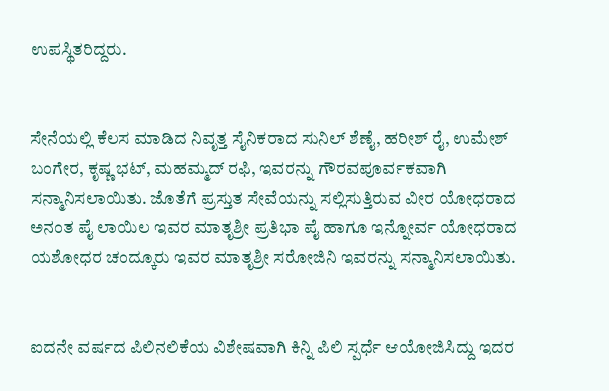ಉಪಸ್ಥಿತರಿದ್ದರು.


ಸೇನೆಯಲ್ಲಿ ಕೆಲಸ ಮಾಡಿದ ನಿವೃತ್ತ ಸೈನಿಕರಾದ ಸುನಿಲ್ ಶೆಣೈ, ಹರೀಶ್ ರೈ, ಉಮೇಶ್ ಬಂಗೇರ, ಕೃಷ್ಣ ಭಟ್, ಮಹಮ್ಮದ್ ರಫಿ, ಇವರನ್ನು ಗೌರವಪೂರ್ವಕವಾಗಿ ಸನ್ಮಾನಿಸಲಾಯಿತು. ಜೊತೆಗೆ ಪ್ರಸ್ತುತ ಸೇವೆಯನ್ನು ಸಲ್ಲಿಸುತ್ತಿರುವ ವೀರ ಯೋಧರಾದ ಅನಂತ ಪೈ ಲಾಯಿಲ ಇವರ ಮಾತೃಶ್ರೀ ಪ್ರತಿಭಾ ಪೈ ಹಾಗೂ ಇನ್ನೋರ್ವ ಯೋಧರಾದ ಯಶೋಧರ ಚಂದ್ಕೂರು ಇವರ ಮಾತೃಶ್ರೀ ಸರೋಜಿನಿ ಇವರನ್ನು ಸನ್ಮಾನಿಸಲಾಯಿತು.


ಐದನೇ ವರ್ಷದ ಪಿಲಿನಲಿಕೆಯ ವಿಶೇಷವಾಗಿ ಕಿನ್ನಿ ಪಿಲಿ ಸ್ಪರ್ಧೆ ಆಯೋಜಿಸಿದ್ದು ಇದರ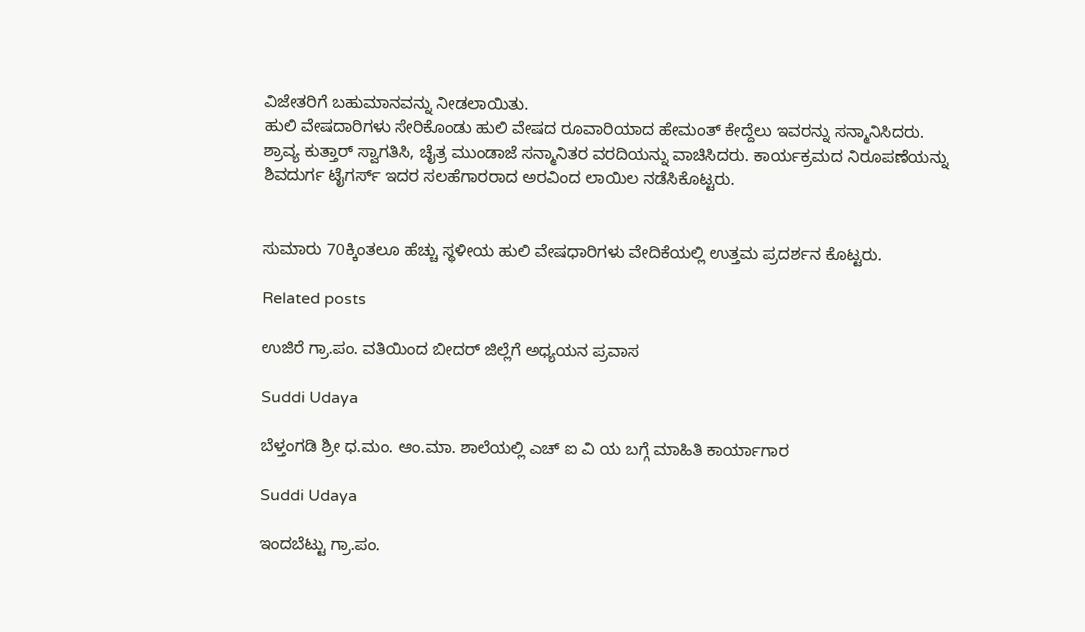ವಿಜೇತರಿಗೆ ಬಹುಮಾನವನ್ನು ನೀಡಲಾಯಿತು.
ಹುಲಿ ವೇಷದಾರಿಗಳು ಸೇರಿಕೊಂಡು ಹುಲಿ ವೇಷದ ರೂವಾರಿಯಾದ ಹೇಮಂತ್ ಕೇದ್ದೆಲು ಇವರನ್ನು ಸನ್ಮಾನಿಸಿದರು.
ಶ್ರಾವ್ಯ ಕುತ್ತಾರ್ ಸ್ವಾಗತಿಸಿ, ಚೈತ್ರ ಮುಂಡಾಜೆ ಸನ್ಮಾನಿತರ ವರದಿಯನ್ನು ವಾಚಿಸಿದರು. ಕಾರ್ಯಕ್ರಮದ ನಿರೂಪಣೆಯನ್ನು ಶಿವದುರ್ಗ ಟೈಗರ್ಸ್ ಇದರ ಸಲಹೆಗಾರರಾದ ಅರವಿಂದ ಲಾಯಿಲ ನಡೆಸಿಕೊಟ್ಟರು.


ಸುಮಾರು 70ಕ್ಕಿಂತಲೂ ಹೆಚ್ಚು ಸ್ಥಳೀಯ ಹುಲಿ ವೇಷಧಾರಿಗಳು ವೇದಿಕೆಯಲ್ಲಿ ಉತ್ತಮ ಪ್ರದರ್ಶನ ಕೊಟ್ಟರು.

Related posts

ಉಜಿರೆ ಗ್ರಾ.ಪಂ. ವತಿಯಿಂದ ಬೀದರ್ ಜಿಲ್ಲೆಗೆ ಅಧ್ಯಯನ ಪ್ರವಾಸ

Suddi Udaya

ಬೆಳ್ತಂಗಡಿ ಶ್ರೀ ಧ.ಮಂ. ಆಂ.ಮಾ. ಶಾಲೆಯಲ್ಲಿ ಎಚ್ ಐ ವಿ ಯ ಬಗ್ಗೆ ಮಾಹಿತಿ ಕಾರ್ಯಾಗಾರ

Suddi Udaya

ಇಂದಬೆಟ್ಟು ಗ್ರಾ.ಪಂ.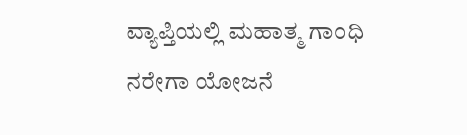ವ್ಯಾಪ್ತಿಯಲ್ಲಿ ಮಹಾತ್ಮ ಗಾಂಧಿ ನರೇಗಾ ಯೋಜನೆ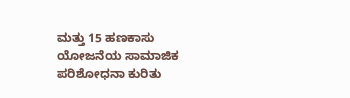ಮತ್ತು 15 ಹಣಕಾಸು ಯೋಜನೆಯ ಸಾಮಾಜಿಕ ಪರಿಶೋಧನಾ ಕುರಿತು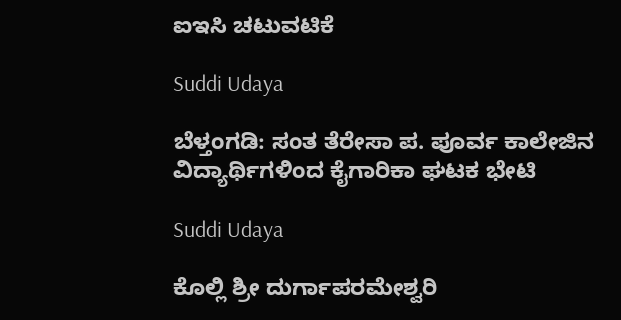ಐಇಸಿ ಚಟುವಟಿಕೆ

Suddi Udaya

ಬೆಳ್ತಂಗಡಿ: ಸಂತ ತೆರೇಸಾ ಪ. ಪೂರ್ವ ಕಾಲೇಜಿನ ವಿದ್ಯಾರ್ಥಿಗಳಿಂದ ಕೈಗಾರಿಕಾ ಘಟಕ ಭೇಟಿ

Suddi Udaya

ಕೊಲ್ಲಿ ಶ್ರೀ ದುರ್ಗಾಪರಮೇಶ್ವರಿ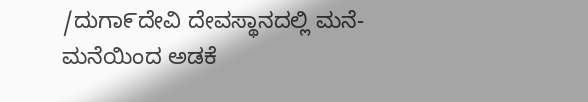/ದುಗಾ೯ದೇವಿ ದೇವಸ್ಥಾನದಲ್ಲಿ ಮನೆ-ಮನೆಯಿಂದ ಅಡಕೆ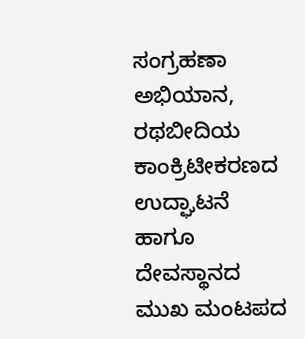ಸಂಗ್ರಹಣಾ ಅಭಿಯಾನ, ರಥಬೀದಿಯ ಕಾಂಕ್ರಿಟೀಕರಣದ ಉದ್ಘಾಟನೆ ಹಾಗೂ ದೇವಸ್ಥಾನದ ಮುಖ ಮಂಟಪದ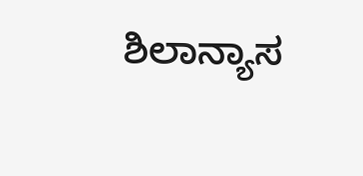ಶಿಲಾನ್ಯಾಸ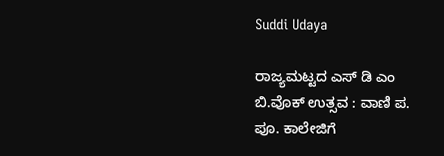Suddi Udaya

ರಾಜ್ಯಮಟ್ಟದ ಎಸ್ ಡಿ ಎಂ ಬಿ.ವೊಕ್ ಉತ್ಸವ : ವಾಣಿ ಪ. ಪೂ. ಕಾಲೇಜಿಗೆ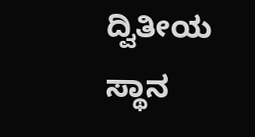ದ್ವಿತೀಯ ಸ್ಥಾನ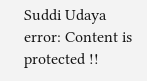Suddi Udaya
error: Content is protected !!